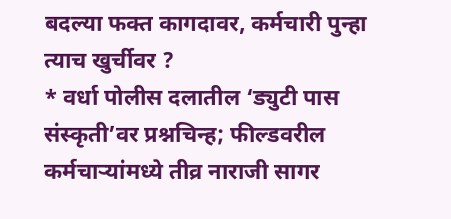बदल्या फक्त कागदावर, कर्मचारी पुन्हा त्याच खुर्चीवर ?
* वर्धा पोलीस दलातील ‘ड्युटी पास संस्कृती’वर प्रश्नचिन्ह; फील्डवरील कर्मचाऱ्यांमध्ये तीव्र नाराजी सागर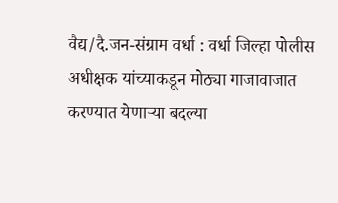वैद्य/दै.जन-संग्राम वर्धा : वर्धा जिल्हा पोलीस अधीक्षक यांच्याकडून मोठ्या गाजावाजात करण्यात येणाऱ्या बदल्या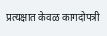प्रत्यक्षात केवळ कागदोपत्री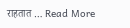राहतात … Read More